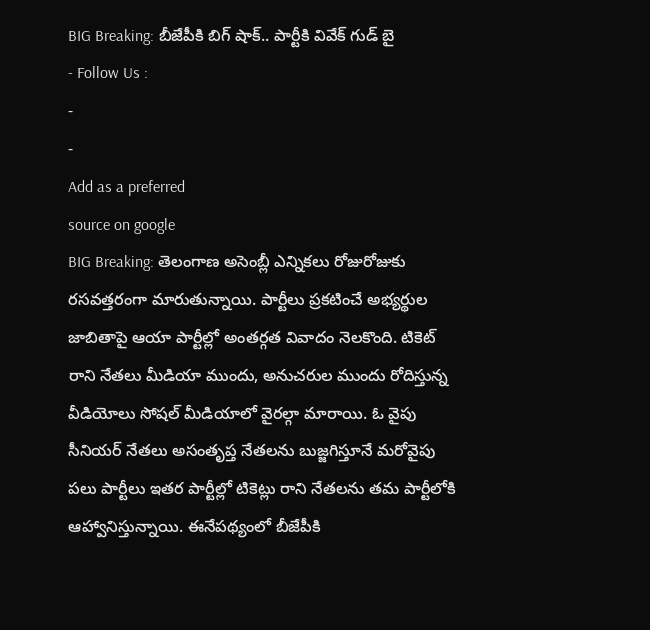BIG Breaking: బీజేపీకి బిగ్ షాక్.. పార్టీకి వివేక్ గుడ్ బై
- Follow Us :
-
-
Add as a preferred
source on google
BIG Breaking: తెలంగాణ అసెంబ్లీ ఎన్నికలు రోజురోజుకు రసవత్తరంగా మారుతున్నాయి. పార్టీలు ప్రకటించే అభ్యర్థుల జాబితాపై ఆయా పార్టీల్లో అంతర్గత వివాదం నెలకొంది. టికెట్ రాని నేతలు మీడియా ముందు, అనుచరుల ముందు రోదిస్తున్న వీడియోలు సోషల్ మీడియాలో వైరల్గా మారాయి. ఓ వైపు సీనియర్ నేతలు అసంతృప్త నేతలను బుజ్జగిస్తూనే మరోవైపు పలు పార్టీలు ఇతర పార్టీల్లో టికెట్లు రాని నేతలను తమ పార్టీలోకి ఆహ్వానిస్తున్నాయి. ఈనేపథ్యంలో బీజేపీకి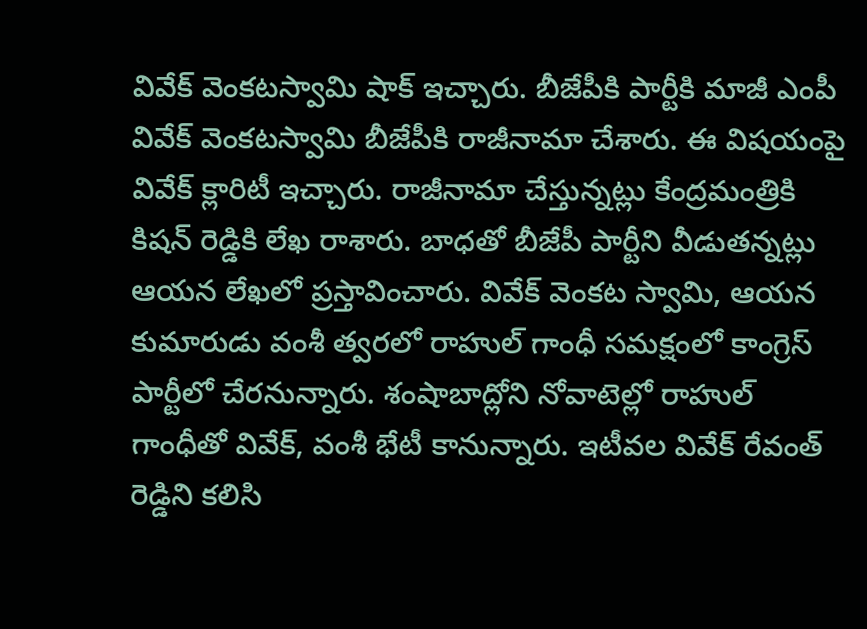వివేక్ వెంకటస్వామి షాక్ ఇచ్చారు. బీజేపీకి పార్టీకి మాజీ ఎంపీ వివేక్ వెంకటస్వామి బీజేపీకి రాజీనామా చేశారు. ఈ విషయంపై వివేక్ క్లారిటీ ఇచ్చారు. రాజీనామా చేస్తున్నట్లు కేంద్రమంత్రికి కిషన్ రెడ్డికి లేఖ రాశారు. బాధతో బీజేపీ పార్టీని వీడుతన్నట్లు ఆయన లేఖలో ప్రస్తావించారు. వివేక్ వెంకట స్వామి, ఆయన కుమారుడు వంశీ త్వరలో రాహుల్ గాంధీ సమక్షంలో కాంగ్రెస్ పార్టీలో చేరనున్నారు. శంషాబాద్లోని నోవాటెల్లో రాహుల్ గాంధీతో వివేక్, వంశీ భేటీ కానున్నారు. ఇటీవల వివేక్ రేవంత్ రెడ్డిని కలిసి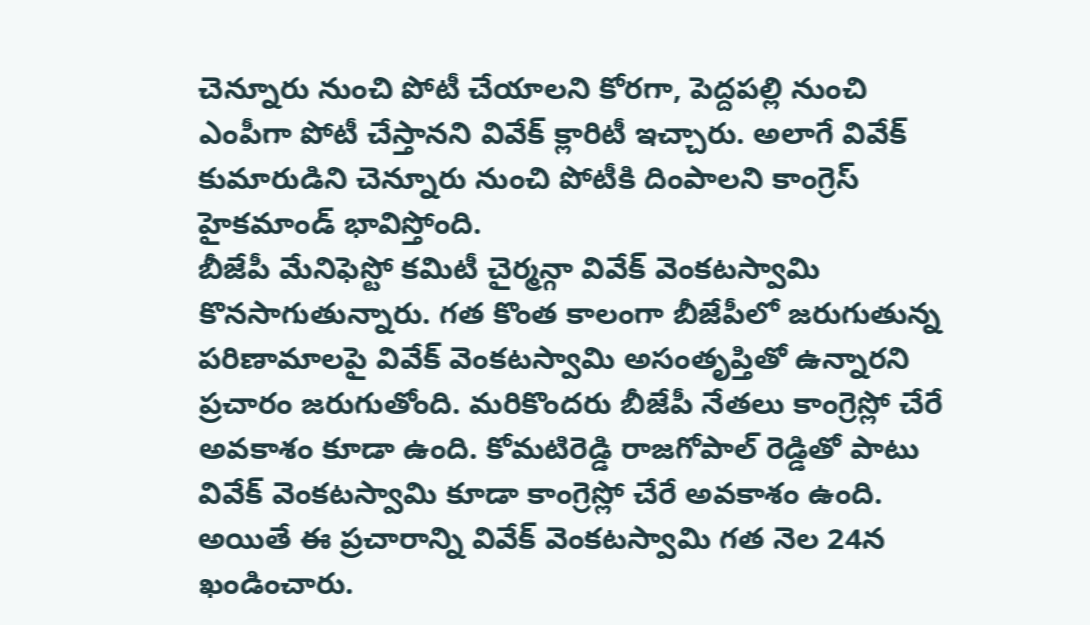చెన్నూరు నుంచి పోటీ చేయాలని కోరగా, పెద్దపల్లి నుంచి ఎంపీగా పోటీ చేస్తానని వివేక్ క్లారిటీ ఇచ్చారు. అలాగే వివేక్ కుమారుడిని చెన్నూరు నుంచి పోటీకి దింపాలని కాంగ్రెస్ హైకమాండ్ భావిస్తోంది.
బీజేపీ మేనిఫెస్టో కమిటీ చైర్మన్గా వివేక్ వెంకటస్వామి కొనసాగుతున్నారు. గత కొంత కాలంగా బీజేపీలో జరుగుతున్న పరిణామాలపై వివేక్ వెంకటస్వామి అసంతృప్తితో ఉన్నారని ప్రచారం జరుగుతోంది. మరికొందరు బీజేపీ నేతలు కాంగ్రెస్లో చేరే అవకాశం కూడా ఉంది. కోమటిరెడ్డి రాజగోపాల్ రెడ్డితో పాటు వివేక్ వెంకటస్వామి కూడా కాంగ్రెస్లో చేరే అవకాశం ఉంది. అయితే ఈ ప్రచారాన్ని వివేక్ వెంకటస్వామి గత నెల 24న ఖండించారు.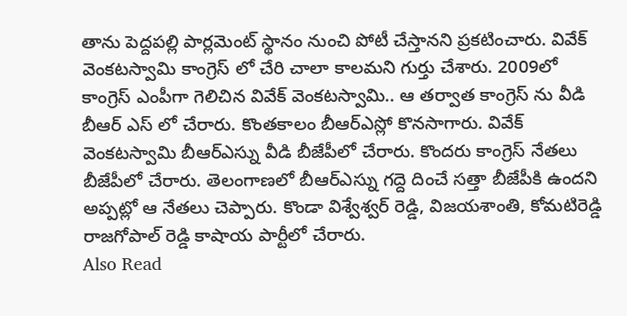తాను పెద్దపల్లి పార్లమెంట్ స్థానం నుంచి పోటీ చేస్తానని ప్రకటించారు. వివేక్ వెంకటస్వామి కాంగ్రెస్ లో చేరి చాలా కాలమని గుర్తు చేశారు. 2009లో కాంగ్రెస్ ఎంపీగా గెలిచిన వివేక్ వెంకటస్వామి.. ఆ తర్వాత కాంగ్రెస్ ను వీడి బీఆర్ ఎస్ లో చేరారు. కొంతకాలం బీఆర్ఎస్లో కొనసాగారు. వివేక్ వెంకటస్వామి బీఆర్ఎస్ను వీడి బీజేపీలో చేరారు. కొందరు కాంగ్రెస్ నేతలు బీజేపీలో చేరారు. తెలంగాణలో బీఆర్ఎస్ను గద్దె దించే సత్తా బీజేపీకి ఉందని అప్పట్లో ఆ నేతలు చెప్పారు. కొండా విశ్వేశ్వర్ రెడ్డి, విజయశాంతి, కోమటిరెడ్డి రాజగోపాల్ రెడ్డి కాషాయ పార్టీలో చేరారు.
Also Read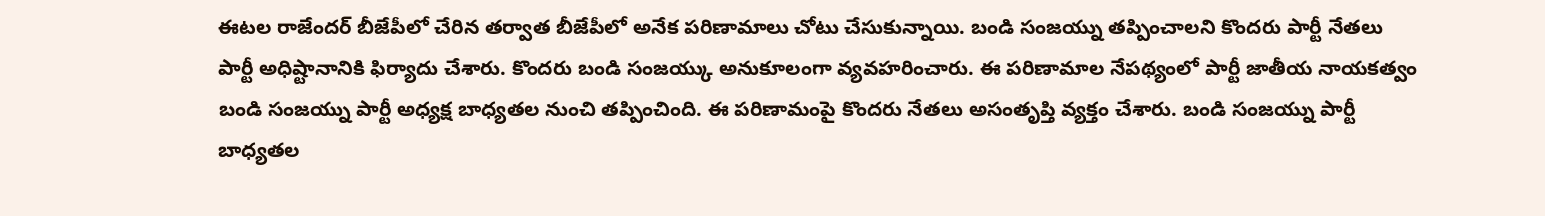ఈటల రాజేందర్ బీజేపీలో చేరిన తర్వాత బీజేపీలో అనేక పరిణామాలు చోటు చేసుకున్నాయి. బండి సంజయ్ను తప్పించాలని కొందరు పార్టీ నేతలు పార్టీ అధిష్టానానికి ఫిర్యాదు చేశారు. కొందరు బండి సంజయ్కు అనుకూలంగా వ్యవహరించారు. ఈ పరిణామాల నేపథ్యంలో పార్టీ జాతీయ నాయకత్వం బండి సంజయ్ను పార్టీ అధ్యక్ష బాధ్యతల నుంచి తప్పించింది. ఈ పరిణామంపై కొందరు నేతలు అసంతృప్తి వ్యక్తం చేశారు. బండి సంజయ్ను పార్టీ బాధ్యతల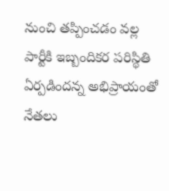నుంచి తప్పించడం వల్ల పార్టీకి ఇబ్బందికర పరిస్థితి ఏర్పడిందన్న అభిప్రాయంతో నేతలు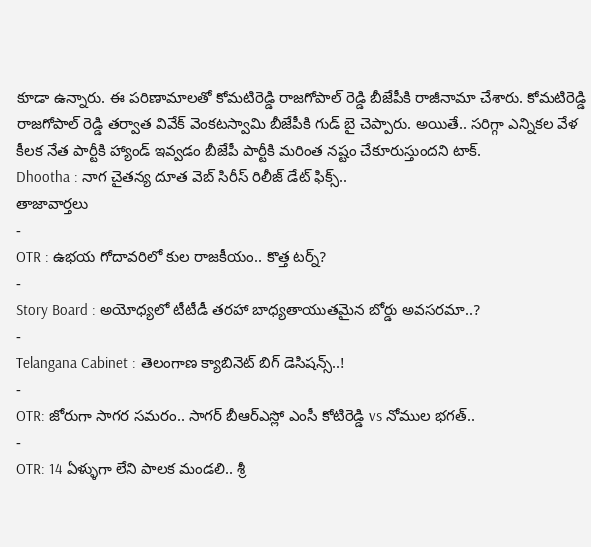కూడా ఉన్నారు. ఈ పరిణామాలతో కోమటిరెడ్డి రాజగోపాల్ రెడ్డి బీజేపీకి రాజీనామా చేశారు. కోమటిరెడ్డి రాజగోపాల్ రెడ్డి తర్వాత వివేక్ వెంకటస్వామి బీజేపీకి గుడ్ బై చెప్పారు. అయితే.. సరిగ్గా ఎన్నికల వేళ కీలక నేత పార్టీకి హ్యాండ్ ఇవ్వడం బీజేపీ పార్టీకి మరింత నష్టం చేకూరుస్తుందని టాక్.
Dhootha : నాగ చైతన్య దూత వెబ్ సిరీస్ రిలీజ్ డేట్ ఫిక్స్..
తాజావార్తలు
-
OTR : ఉభయ గోదావరిలో కుల రాజకీయం.. కొత్త టర్న్?
-
Story Board : అయోధ్యలో టీటీడీ తరహా బాధ్యతాయుతమైన బోర్డు అవసరమా..?
-
Telangana Cabinet : తెలంగాణ క్యాబినెట్ బిగ్ డెసిషన్స్..!
-
OTR: జోరుగా సాగర సమరం.. సాగర్ బీఆర్ఎస్లో ఎంసీ కోటిరెడ్డి vs నోముల భగత్..
-
OTR: 14 ఏళ్ళుగా లేని పాలక మండలి.. శ్రీ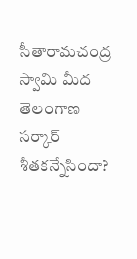సీతారామచంద్ర స్వామి మీద తెలంగాణ సర్కార్ శీతకన్నేసిందా?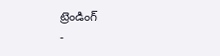ట్రెండింగ్
-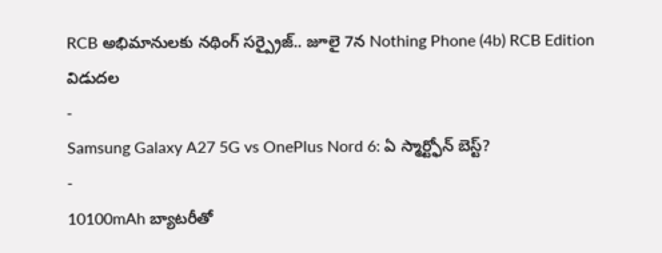RCB అభిమానులకు నథింగ్ సర్ప్రైజ్.. జూలై 7న Nothing Phone (4b) RCB Edition విడుదల
-
Samsung Galaxy A27 5G vs OnePlus Nord 6: ఏ స్మార్ట్ఫోన్ బెస్ట్?
-
10100mAh బ్యాటరీతో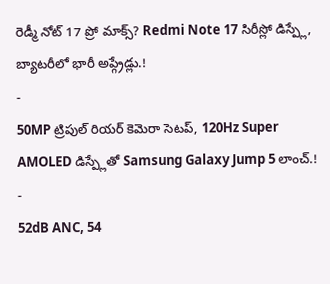రెడ్మీ నోట్ 17 ప్రో మాక్స్? Redmi Note 17 సిరీస్లో డిస్ప్లే, బ్యాటరీలో భారీ అప్గ్రేడ్లు.!
-
50MP ట్రిపుల్ రియర్ కెమెరా సెటప్, 120Hz Super AMOLED డిస్ప్లేతో Samsung Galaxy Jump 5 లాంచ్.!
-
52dB ANC, 54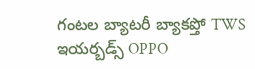గంటల బ్యాటరీ బ్యాకప్తో TWS ఇయర్బడ్స్ OPPO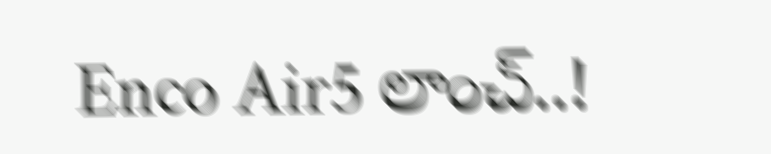Enco Air5 లాంచ్..!